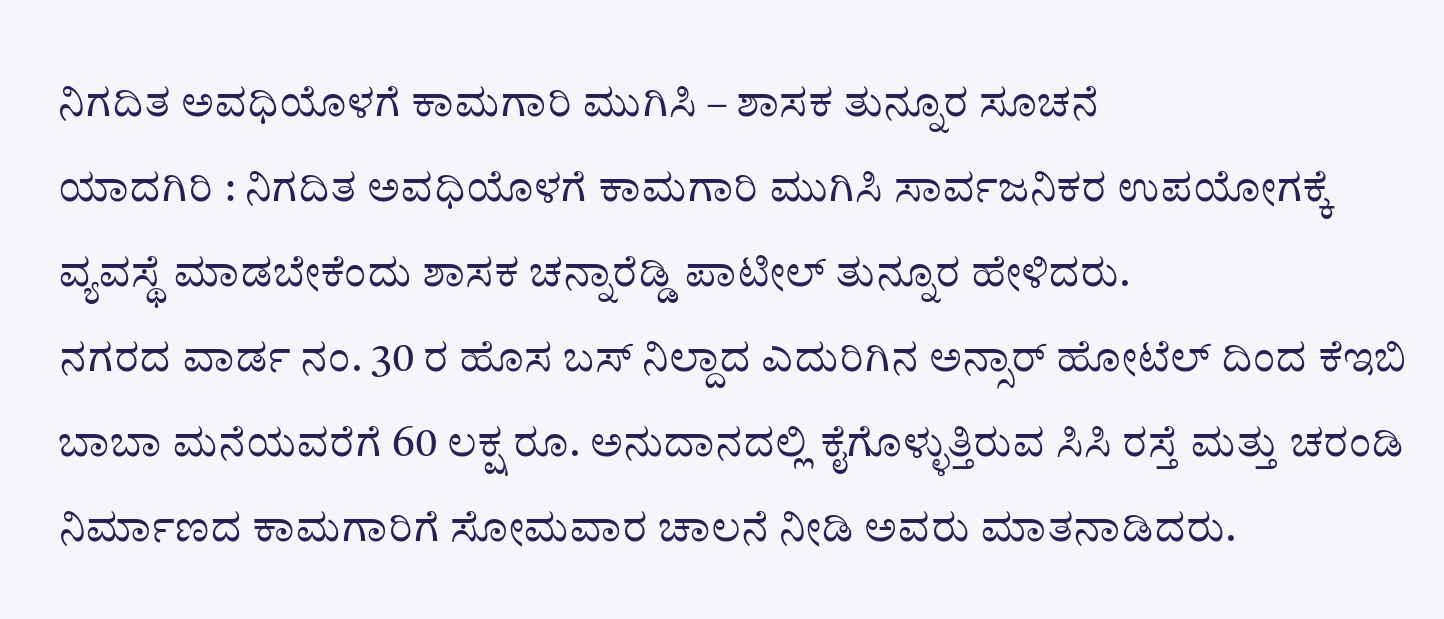ನಿಗದಿತ ಅವಧಿಯೊಳಗೆ ಕಾಮಗಾರಿ ಮುಗಿಸಿ – ಶಾಸಕ ತುನ್ನೂರ ಸೂಚನೆ
ಯಾದಗಿರಿ : ನಿಗದಿತ ಅವಧಿಯೊಳಗೆ ಕಾಮಗಾರಿ ಮುಗಿಸಿ ಸಾರ್ವಜನಿಕರ ಉಪಯೋಗಕ್ಕೆ ವ್ಯವಸ್ಥೆ ಮಾಡಬೇಕೆಂದು ಶಾಸಕ ಚನ್ನಾರೆಡ್ಡಿ ಪಾಟೀಲ್ ತುನ್ನೂರ ಹೇಳಿದರು.
ನಗರದ ವಾರ್ಡ ನಂ. 30 ರ ಹೊಸ ಬಸ್ ನಿಲ್ದಾದ ಎದುರಿಗಿನ ಅನ್ಸಾರ್ ಹೋಟೆಲ್ ದಿಂದ ಕೆಇಬಿ ಬಾಬಾ ಮನೆಯವರೆಗೆ 60 ಲಕ್ಷ ರೂ. ಅನುದಾನದಲ್ಲಿ ಕೈಗೊಳ್ಳುತ್ತಿರುವ ಸಿಸಿ ರಸ್ತೆ ಮತ್ತು ಚರಂಡಿ ನಿರ್ಮಾಣದ ಕಾಮಗಾರಿಗೆ ಸೋಮವಾರ ಚಾಲನೆ ನೀಡಿ ಅವರು ಮಾತನಾಡಿದರು.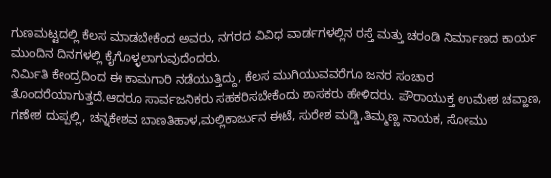ಗುಣಮಟ್ಟದಲ್ಲಿ ಕೆಲಸ ಮಾಡಬೇಕೆಂದ ಅವರು, ನಗರದ ವಿವಿಧ ವಾರ್ಡಗಳಲ್ಲಿನ ರಸ್ತೆ ಮತ್ತು ಚರಂಡಿ ನಿರ್ಮಾಣದ ಕಾರ್ಯ ಮುಂದಿನ ದಿನಗಳಲ್ಲಿ ಕೈಗೊಳ್ಳಲಾಗುವುದೆಂದರು.
ನಿರ್ಮಿತಿ ಕೇಂದ್ರದಿಂದ ಈ ಕಾಮಗಾರಿ ನಡೆಯುತ್ತಿದ್ದು, ಕೆಲಸ ಮುಗಿಯುವವರೆಗೂ ಜನರ ಸಂಚಾರ ತೊಂದರೆಯಾಗುತ್ತದೆ.ಆದರೂ ಸಾರ್ವಜನಿಕರು ಸಹಕರಿಸಬೇಕೆಂದು ಶಾಸಕರು ಹೇಳಿದರು. ಪೌರಾಯುಕ್ತ ಉಮೇಶ ಚವ್ಹಾಣ, ಗಣೇಶ ದುಪ್ಪಲ್ಲಿ, ಚನ್ನಕೇಶವ ಬಾಣತಿಹಾಳ,ಮಲ್ಲಿಕಾರ್ಜುನ ಈಟೆ, ಸುರೇಶ ಮಡ್ಡಿ,ತಿಮ್ಮಣ್ಣ ನಾಯಕ, ಸೋಮು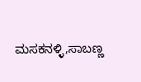ಮಸಕನಳ್ಳಿ,ಸಾಬಣ್ಣ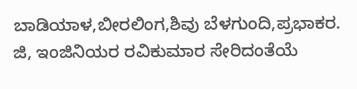ಬಾಡಿಯಾಳ,ಬೀರಲಿಂಗ,ಶಿವು ಬೆಳಗುಂದಿ,ಪ್ರಭಾಕರ. ಜಿ, ಇಂಜಿನಿಯರ ರವಿಕುಮಾರ ಸೇರಿದಂತೆಯೆ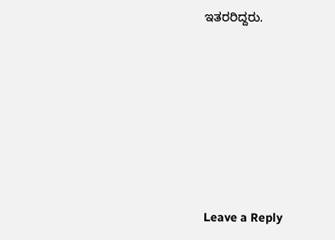ಇತರರಿದ್ದರು.










Leave a Reply